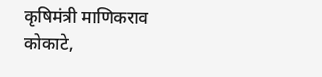कृषिमंत्री माणिकराव कोकाटे,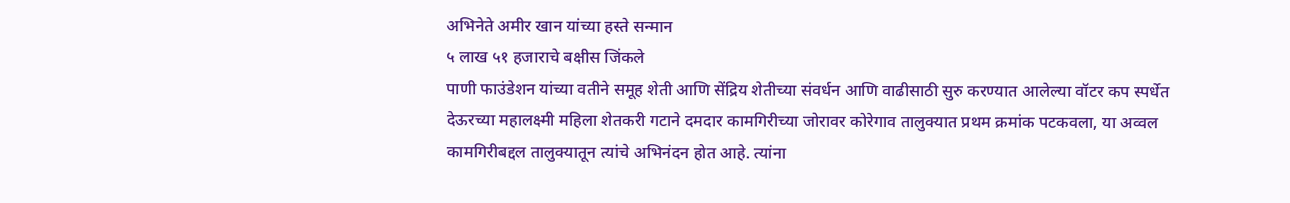अभिनेते अमीर खान यांच्या हस्ते सन्मान
५ लाख ५१ हजाराचे बक्षीस जिंकले
पाणी फाउंडेशन यांच्या वतीने समूह शेती आणि सेंद्रिय शेतीच्या संवर्धन आणि वाढीसाठी सुरु करण्यात आलेल्या वॉटर कप स्पर्धेत देऊरच्या महालक्ष्मी महिला शेतकरी गटाने दमदार कामगिरीच्या जोरावर कोरेगाव तालुक्यात प्रथम क्रमांक पटकवला, या अव्वल कामगिरीबद्दल तालुक्यातून त्यांचे अभिनंदन होत आहे. त्यांना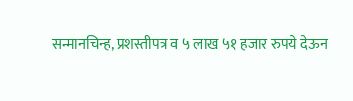सन्मानचिन्ह, प्रशस्तीपत्र व ५ लाख ५१ हजार रुपये देऊन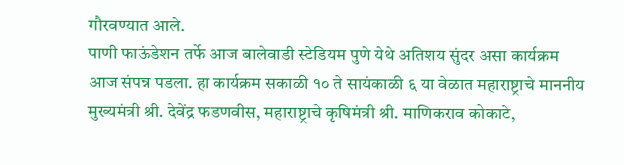गौरवण्यात आले.
पाणी फाऊंडेशन तर्फे आज बालेवाडी स्टेडियम पुणे येथे अतिशय सुंदर असा कार्यक्रम आज संपन्न पडला. हा कार्यक्रम सकाळी १० ते सायंकाळी ६ या वेळात महाराष्ट्राचे माननीय मुख्यमंत्री श्री. देवेंद्र फडणवीस, महाराष्ट्राचे कृषिमंत्री श्री. माणिकराव कोकाटे,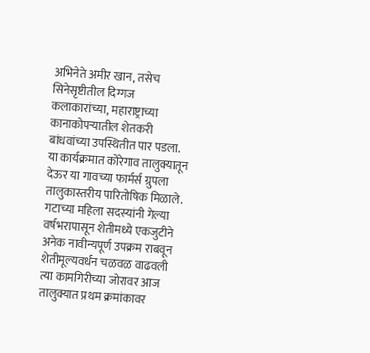अभिनेते अमीर खान, तसेच सिनेसृष्टीतील दिग्गज कलाकारांच्या, महाराष्ट्राच्या कानाकोपऱ्यातील शेतकरी बांधवांच्या उपस्थितीत पार पडला.
या कार्यक्रमात कोरेगाव तालुक्यातून देऊर या गावच्या फार्मर्स ग्रुपला तालुकास्तरीय पारितोषिक मिळाले. गटाच्या महिला सदस्यांनी गेल्या वर्षभरापासून शेतीमध्ये एकजुटीने अनेक नावीन्यपूर्ण उपक्रम राबवून शेतीमूल्यवर्धन चळवळ वाढवली त्या कामगिरीच्या जोरावर आज तालुक्यात प्रथम क्रमांकावर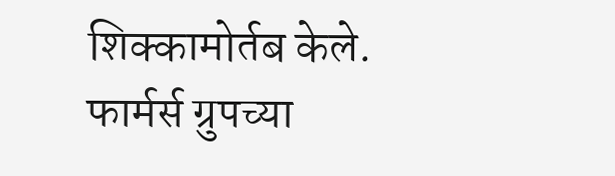शिक्कामोर्तब केले.
फार्मर्स ग्रुपच्या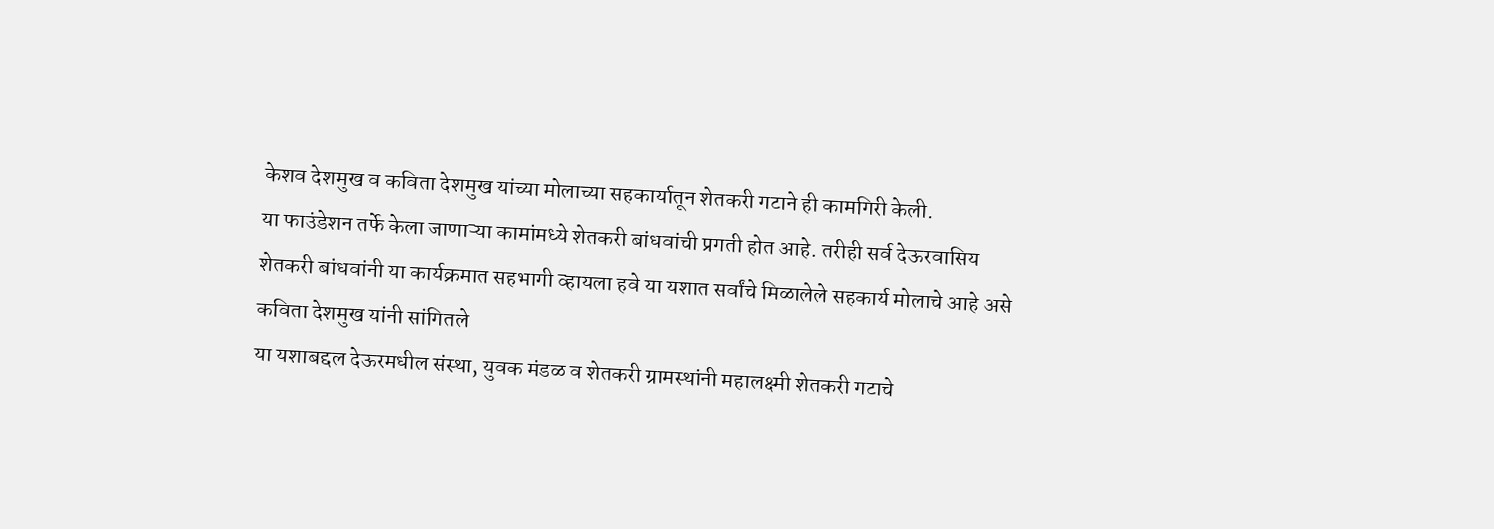केशव देशमुख व कविता देशमुख यांच्या मोलाच्या सहकार्यातून शेतकरी गटाने ही कामगिरी केली.
या फाउंडेशन तर्फे केला जाणाऱ्या कामांमध्ये शेतकरी बांधवांची प्रगती होत आहे. तरीही सर्व देऊरवासिय शेतकरी बांधवांनी या कार्यक्रमात सहभागी व्हायला हवे या यशात सर्वांचे मिळालेले सहकार्य मोलाचे आहे असे कविता देशमुख यांनी सांगितले
या यशाबद्दल देऊरमधील संस्था, युवक मंडळ व शेतकरी ग्रामस्थांनी महालक्ष्मी शेतकरी गटाचे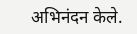अभिनंदन केले.